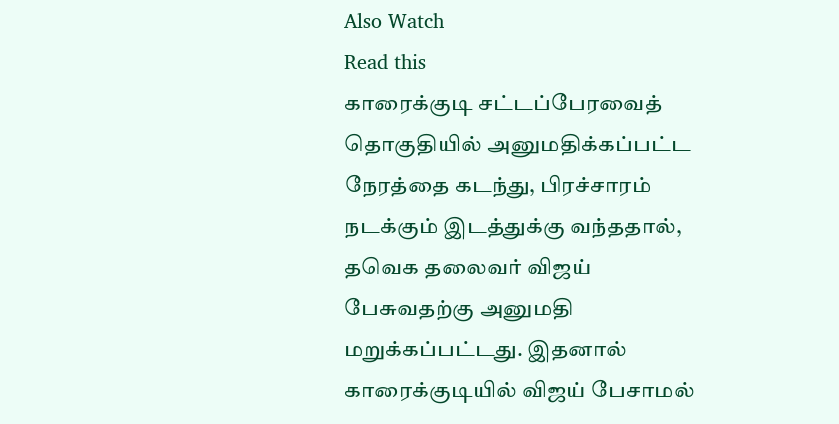Also Watch
Read this
காரைக்குடி சட்டப்பேரவைத் தொகுதியில் அனுமதிக்கப்பட்ட நேரத்தை கடந்து, பிரச்சாரம் நடக்கும் இடத்துக்கு வந்ததால், தவெக தலைவர் விஜய் பேசுவதற்கு அனுமதி மறுக்கப்பட்டது. இதனால் காரைக்குடியில் விஜய் பேசாமல்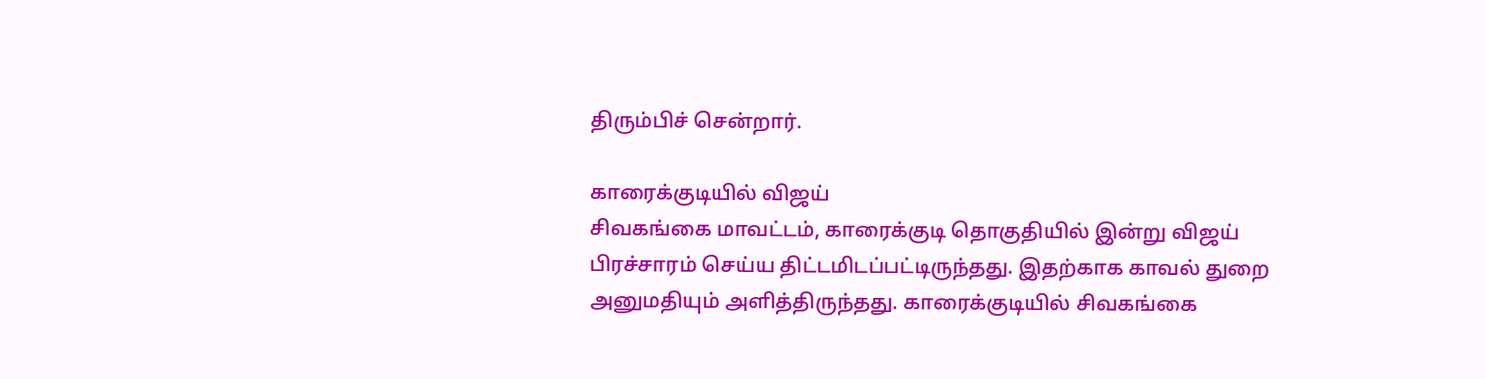திரும்பிச் சென்றார்.

காரைக்குடியில் விஜய்
சிவகங்கை மாவட்டம், காரைக்குடி தொகுதியில் இன்று விஜய் பிரச்சாரம் செய்ய திட்டமிடப்பட்டிருந்தது. இதற்காக காவல் துறை அனுமதியும் அளித்திருந்தது. காரைக்குடியில் சிவகங்கை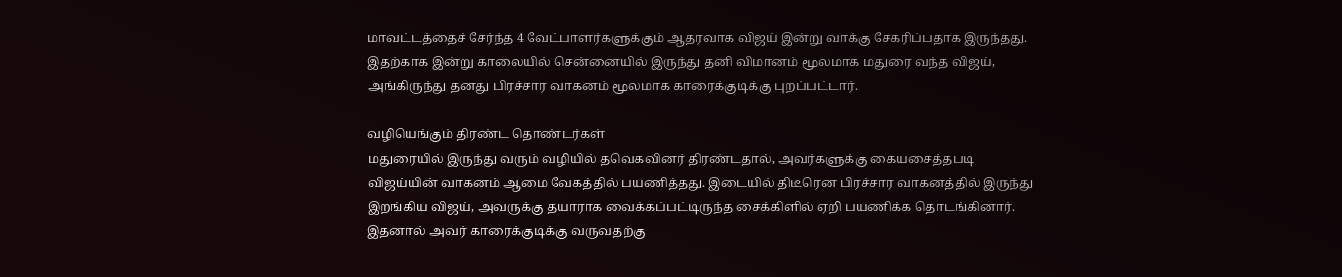மாவட்டத்தைச் சேர்ந்த 4 வேட்பாளர்களுக்கும் ஆதரவாக விஜய் இன்று வாக்கு சேகரிப்பதாக இருந்தது. இதற்காக இன்று காலையில் சென்னையில் இருந்து தனி விமானம் மூலமாக மதுரை வந்த விஜய், அங்கிருந்து தனது பிரச்சார வாகனம் மூலமாக காரைக்குடிக்கு புறப்பட்டார்.

வழியெங்கும் திரண்ட தொண்டர்கள்
மதுரையில் இருந்து வரும் வழியில் தவெகவினர் திரண்டதால், அவர்களுக்கு கையசைத்தபடி விஜய்யின் வாகனம் ஆமை வேகத்தில் பயணித்தது. இடையில் திடீரென பிரச்சார வாகனத்தில் இருந்து இறங்கிய விஜய், அவருக்கு தயாராக வைக்கப்பட்டிருந்த சைக்கிளில் ஏறி பயணிக்க தொடங்கினார். இதனால் அவர் காரைக்குடிக்கு வருவதற்கு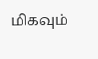மிகவும்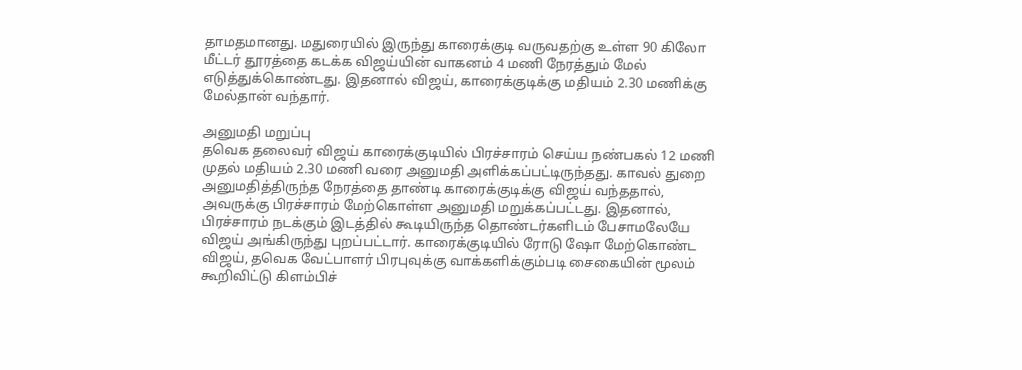தாமதமானது. மதுரையில் இருந்து காரைக்குடி வருவதற்கு உள்ள 90 கிலோ மீட்டர் தூரத்தை கடக்க விஜய்யின் வாகனம் 4 மணி நேரத்தும் மேல் எடுத்துக்கொண்டது. இதனால் விஜய், காரைக்குடிக்கு மதியம் 2.30 மணிக்கு மேல்தான் வந்தார்.

அனுமதி மறுப்பு
தவெக தலைவர் விஜய் காரைக்குடியில் பிரச்சாரம் செய்ய நண்பகல் 12 மணி முதல் மதியம் 2.30 மணி வரை அனுமதி அளிக்கப்பட்டிருந்தது. காவல் துறை அனுமதித்திருந்த நேரத்தை தாண்டி காரைக்குடிக்கு விஜய் வந்ததால், அவருக்கு பிரச்சாரம் மேற்கொள்ள அனுமதி மறுக்கப்பட்டது. இதனால், பிரச்சாரம் நடக்கும் இடத்தில் கூடியிருந்த தொண்டர்களிடம் பேசாமலேயே விஜய் அங்கிருந்து புறப்பட்டார். காரைக்குடியில் ரோடு ஷோ மேற்கொண்ட விஜய், தவெக வேட்பாளர் பிரபுவுக்கு வாக்களிக்கும்படி சைகையின் மூலம் கூறிவிட்டு கிளம்பிச்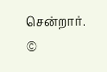சென்றார்.
©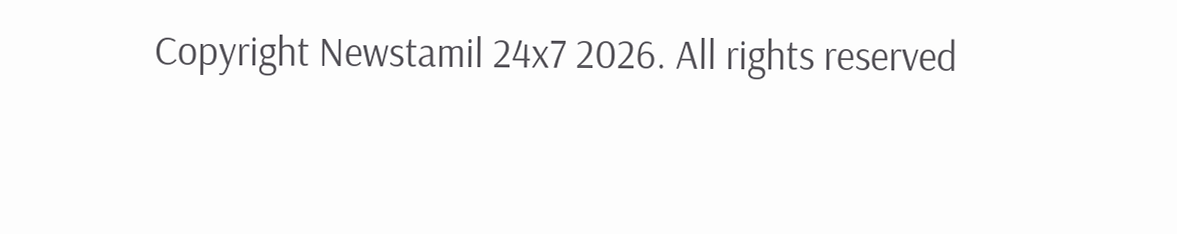Copyright Newstamil 24x7 2026. All rights reserved